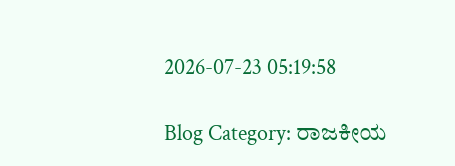2026-07-23 05:19:58

Blog Category: ರಾಜಕೀಯ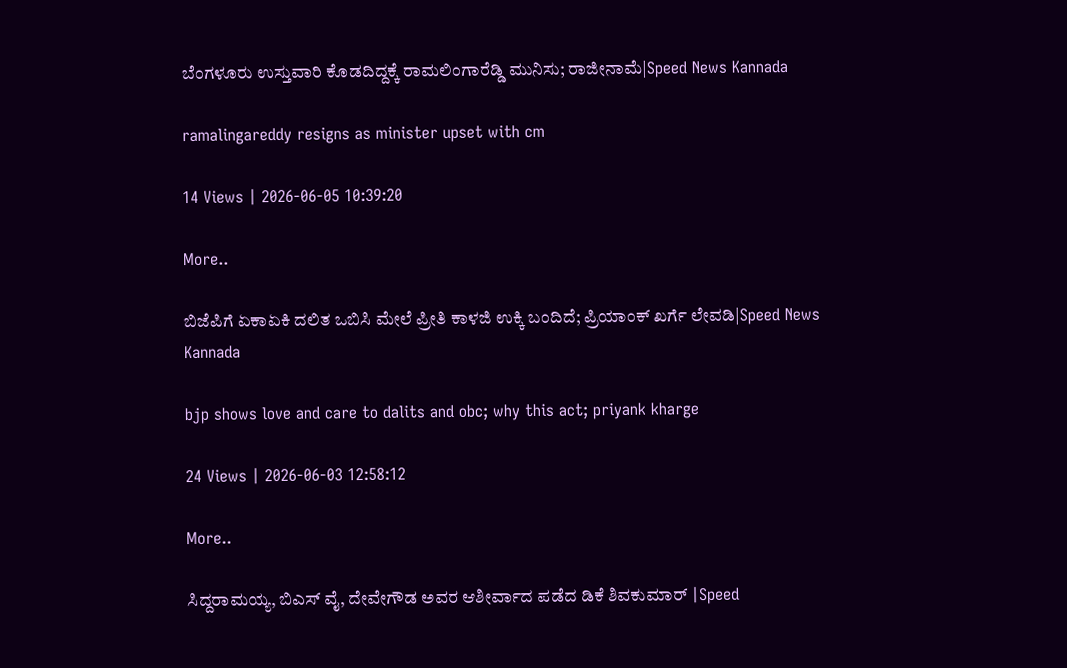ಬೆಂಗಳೂರು ಉಸ್ತುವಾರಿ ಕೊಡದಿದ್ದಕ್ಕೆ ರಾಮಲಿಂಗಾರೆಡ್ಡಿ ಮುನಿಸು; ರಾಜೀನಾಮೆ|Speed News Kannada

ramalingareddy resigns as minister upset with cm

14 Views | 2026-06-05 10:39:20

More..

ಬಿಜೆಪಿಗೆ ಏಕಾಏಕಿ ದಲಿತ ಒಬಿಸಿ ಮೇಲೆ ಪ್ರೀತಿ ಕಾಳಜಿ ಉಕ್ಕಿ ಬಂದಿದೆ; ಪ್ರಿಯಾಂಕ್‌ ಖರ್ಗೆ ಲೇವಡಿ|Speed News Kannada

bjp shows love and care to dalits and obc; why this act; priyank kharge

24 Views | 2026-06-03 12:58:12

More..

ಸಿದ್ದರಾಮಯ್ಯ, ಬಿಎಸ್‌ ವೈ, ದೇವೇಗೌಡ ಅವರ ಆಶೀರ್ವಾದ ಪಡೆದ ಡಿಕೆ ಶಿವಕುಮಾರ್‌ |Speed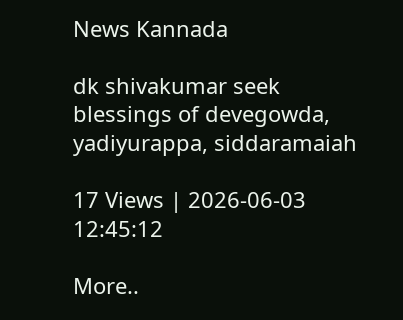News Kannada

dk shivakumar seek blessings of devegowda, yadiyurappa, siddaramaiah

17 Views | 2026-06-03 12:45:12

More..